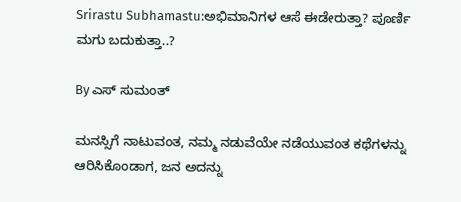Srirastu Subhamastu:ಅಭಿಮಾನಿಗಳ ಆಸೆ ಈಡೇರುತ್ತಾ? ಪೂರ್ಣಿ ಮಗು ಬದುಕುತ್ತಾ..?

By ಎಸ್ ಸುಮಂತ್

ಮನಸ್ಸಿಗೆ ನಾಟುವಂತ, ನಮ್ಮ ನಡುವೆಯೇ ನಡೆಯುವಂತ ಕಥೆಗಳನ್ನು ಆರಿಸಿಕೊಂಡಾಗ, ಜನ ಅದನ್ನು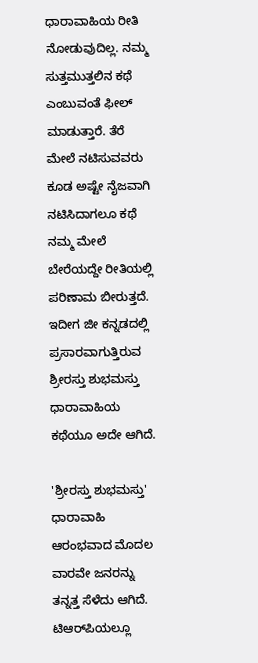ಧಾರಾವಾಹಿಯ ರೀತಿ ನೋಡುವುದಿಲ್ಲ. ನಮ್ಮ ಸುತ್ತಮುತ್ತಲಿನ ಕಥೆ ಎಂಬುವಂತೆ ಫೀಲ್ ಮಾಡುತ್ತಾರೆ. ತೆರೆ ಮೇಲೆ ನಟಿಸುವವರು ಕೂಡ ಅಷ್ಟೇ ನೈಜವಾಗಿ ನಟಿಸಿದಾಗಲೂ ಕಥೆ ನಮ್ಮ ಮೇಲೆ ಬೇರೆಯದ್ದೇ ರೀತಿಯಲ್ಲಿ ಪರಿಣಾಮ ಬೀರುತ್ತದೆ. ಇದೀಗ ಜೀ ಕನ್ನಡದಲ್ಲಿ ಪ್ರಸಾರವಾಗುತ್ತಿರುವ ಶ್ರೀರಸ್ತು ಶುಭಮಸ್ತು ಧಾರಾವಾಹಿಯ ಕಥೆಯೂ ಅದೇ ಆಗಿದೆ.

'ಶ್ರೀರಸ್ತು ಶುಭಮಸ್ತು' ಧಾರಾವಾಹಿ ಆರಂಭವಾದ ಮೊದಲ ವಾರವೇ ಜನರನ್ನು ತನ್ನತ್ತ ಸೆಳೆದು ಆಗಿದೆ. ಟಿಆರ್‌ಪಿಯಲ್ಲೂ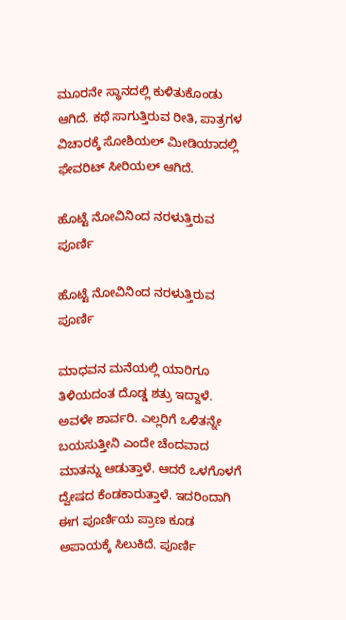ಮೂರನೇ ಸ್ಥಾನದಲ್ಲಿ ಕುಳಿತುಕೊಂಡು ಆಗಿದೆ. ಕಥೆ ಸಾಗುತ್ತಿರುವ ರೀತಿ, ಪಾತ್ರಗಳ ವಿಚಾರಕ್ಕೆ ಸೋಶಿಯಲ್ ಮೀಡಿಯಾದಲ್ಲಿ ಫೇವರಿಟ್ ಸೀರಿಯಲ್ ಆಗಿದೆ.

ಹೊಟ್ಟೆ ನೋವಿನಿಂದ ನರಳುತ್ತಿರುವ ಪೂರ್ಣಿ

ಹೊಟ್ಟೆ ನೋವಿನಿಂದ ನರಳುತ್ತಿರುವ ಪೂರ್ಣಿ

ಮಾಧವನ ಮನೆಯಲ್ಲಿ ಯಾರಿಗೂ ತಿಳಿಯದಂತ ದೊಡ್ಡ ಶತ್ರು ಇದ್ದಾಳೆ. ಅವಳೇ ಶಾರ್ವರಿ. ಎಲ್ಲರಿಗೆ ಒಳಿತನ್ನೇ ಬಯಸುತ್ತೀನಿ ಎಂದೇ ಚೆಂದವಾದ ಮಾತನ್ನು ಆಡುತ್ತಾಳೆ. ಆದರೆ ಒಳಗೊಳಗೆ ದ್ವೇಷದ ಕೆಂಡಕಾರುತ್ತಾಳೆ. ಇದರಿಂದಾಗಿ ಈಗ ಪೂರ್ಣಿಯ ಪ್ರಾಣ ಕೂಡ ಅಪಾಯಕ್ಕೆ ಸಿಲುಕಿದೆ. ಪೂರ್ಣಿ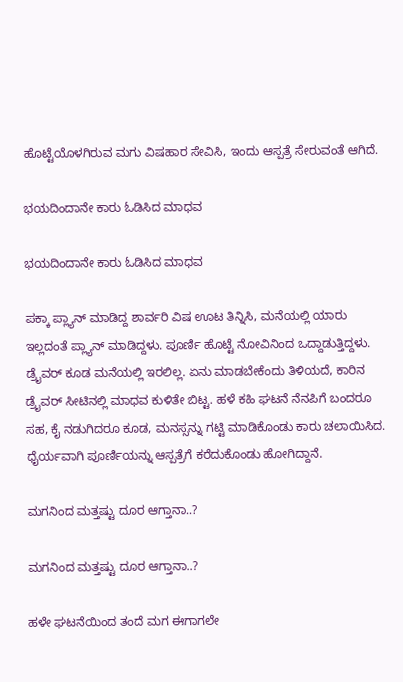ಹೊಟ್ಟೆಯೊಳಗಿರುವ ಮಗು ವಿಷಹಾರ ಸೇವಿಸಿ, ಇಂದು ಆಸ್ಪತ್ರೆ ಸೇರುವಂತೆ ಆಗಿದೆ.

ಭಯದಿಂದಾನೇ ಕಾರು ಓಡಿಸಿದ ಮಾಧವ

ಭಯದಿಂದಾನೇ ಕಾರು ಓಡಿಸಿದ ಮಾಧವ

ಪಕ್ಕಾ ಪ್ಲ್ಯಾನ್ ಮಾಡಿದ್ದ ಶಾರ್ವರಿ ವಿಷ ಊಟ ತಿನ್ನಿಸಿ, ಮನೆಯಲ್ಲಿ ಯಾರು ಇಲ್ಲದಂತೆ ಪ್ಲ್ಯಾನ್ ಮಾಡಿದ್ದಳು. ಪೂರ್ಣಿ ಹೊಟ್ಟೆ ನೋವಿನಿಂದ ಒದ್ದಾಡುತ್ತಿದ್ದಳು. ಡ್ರೈವರ್ ಕೂಡ ಮನೆಯಲ್ಲಿ ಇರಲಿಲ್ಲ. ಏನು ಮಾಡಬೇಕೆಂದು ತಿಳಿಯದೆ, ಕಾರಿನ ಡ್ರೈವರ್ ಸೀಟಿನಲ್ಲಿ ಮಾಧವ ಕುಳಿತೇ ಬಿಟ್ಟ. ಹಳೆ ಕಹಿ ಘಟನೆ ನೆನಪಿಗೆ ಬಂದರೂ ಸಹ, ಕೈ ನಡುಗಿದರೂ ಕೂಡ, ಮನಸ್ಸನ್ನು ಗಟ್ಟಿ ಮಾಡಿಕೊಂಡು ಕಾರು ಚಲಾಯಿಸಿದ. ಧೈರ್ಯವಾಗಿ ಪೂರ್ಣಿಯನ್ನು ಆಸ್ಪತ್ರೆಗೆ ಕರೆದುಕೊಂಡು ಹೋಗಿದ್ದಾನೆ.

ಮಗನಿಂದ ಮತ್ತಷ್ಟು ದೂರ ಆಗ್ತಾನಾ..?

ಮಗನಿಂದ ಮತ್ತಷ್ಟು ದೂರ ಆಗ್ತಾನಾ..?

ಹಳೇ ಘಟನೆಯಿಂದ ತಂದೆ ಮಗ ಈಗಾಗಲೇ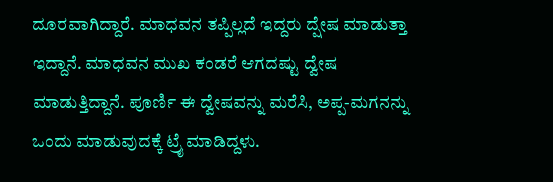ದೂರವಾಗಿದ್ದಾರೆ. ಮಾಧವನ ತಪ್ಪಿಲ್ಲದೆ ಇದ್ದರು ದ್ಷೇಷ ಮಾಡುತ್ತಾ ಇದ್ದಾನೆ. ಮಾಧವನ ಮುಖ ಕಂಡರೆ ಆಗದಷ್ಟು ದ್ವೇಷ ಮಾಡುತ್ತಿದ್ದಾನೆ. ಪೂರ್ಣಿ ಈ ದ್ವೇಷವನ್ನು ಮರೆಸಿ, ಅಪ್ಪ-ಮಗನನ್ನು ಒಂದು ಮಾಡುವುದಕ್ಕೆ ಟ್ರೈ ಮಾಡಿದ್ದಳು.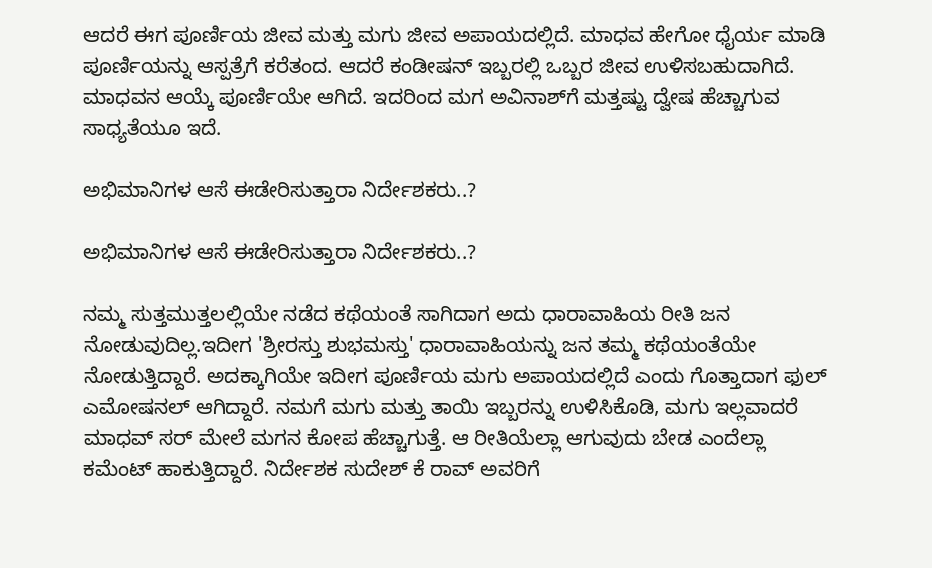ಆದರೆ ಈಗ ಪೂರ್ಣಿಯ ಜೀವ ಮತ್ತು ಮಗು ಜೀವ ಅಪಾಯದಲ್ಲಿದೆ. ಮಾಧವ ಹೇಗೋ ಧೈರ್ಯ ಮಾಡಿ ಪೂರ್ಣಿಯನ್ನು ಆಸ್ಪತ್ರೆಗೆ ಕರೆತಂದ. ಆದರೆ ಕಂಡೀಷನ್ ಇಬ್ಬರಲ್ಲಿ ಒಬ್ಬರ ಜೀವ ಉಳಿಸಬಹುದಾಗಿದೆ. ಮಾಧವನ ಆಯ್ಕೆ ಪೂರ್ಣಿಯೇ ಆಗಿದೆ. ಇದರಿಂದ ಮಗ ಅವಿನಾಶ್‌ಗೆ ಮತ್ತಷ್ಟು ದ್ವೇಷ ಹೆಚ್ಚಾಗುವ ಸಾಧ್ಯತೆಯೂ ಇದೆ.

ಅಭಿಮಾನಿಗಳ ಆಸೆ ಈಡೇರಿಸುತ್ತಾರಾ ನಿರ್ದೇಶಕರು..?

ಅಭಿಮಾನಿಗಳ ಆಸೆ ಈಡೇರಿಸುತ್ತಾರಾ ನಿರ್ದೇಶಕರು..?

ನಮ್ಮ ಸುತ್ತಮುತ್ತಲಲ್ಲಿಯೇ ನಡೆದ ಕಥೆಯಂತೆ ಸಾಗಿದಾಗ ಅದು ಧಾರಾವಾಹಿಯ ರೀತಿ ಜನ ನೋಡುವುದಿಲ್ಲ.ಇದೀಗ 'ಶ್ರೀರಸ್ತು ಶುಭಮಸ್ತು' ಧಾರಾವಾಹಿಯನ್ನು ಜನ ತಮ್ಮ ಕಥೆಯಂತೆಯೇ ನೋಡುತ್ತಿದ್ದಾರೆ. ಅದಕ್ಕಾಗಿಯೇ ಇದೀಗ ಪೂರ್ಣಿಯ ಮಗು ಅಪಾಯದಲ್ಲಿದೆ ಎಂದು ಗೊತ್ತಾದಾಗ ಫುಲ್ ಎಮೋಷನಲ್ ಆಗಿದ್ದಾರೆ. ನಮಗೆ ಮಗು ಮತ್ತು ತಾಯಿ ಇಬ್ಬರನ್ನು ಉಳಿಸಿಕೊಡಿ, ಮಗು ಇಲ್ಲವಾದರೆ ಮಾಧವ್ ಸರ್ ಮೇಲೆ ಮಗನ ಕೋಪ ಹೆಚ್ಚಾಗುತ್ತೆ. ಆ ರೀತಿಯೆಲ್ಲಾ ಆಗುವುದು ಬೇಡ ಎಂದೆಲ್ಲಾ ಕಮೆಂಟ್ ಹಾಕುತ್ತಿದ್ದಾರೆ. ನಿರ್ದೇಶಕ ಸುದೇಶ್ ಕೆ ರಾವ್ ಅವರಿಗೆ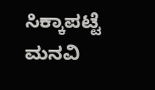ಸಿಕ್ಕಾಪಟ್ಟೆ ಮನವಿ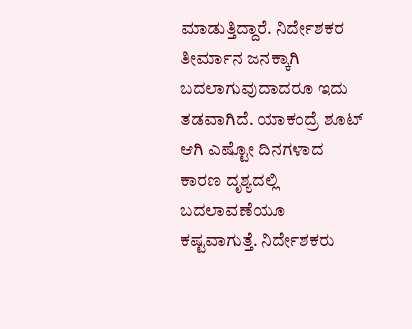ಮಾಡುತ್ತಿದ್ದಾರೆ. ನಿರ್ದೇಶಕರ ತೀರ್ಮಾನ ಜನಕ್ಕಾಗಿ ಬದಲಾಗುವುದಾದರೂ ಇದು ತಡವಾಗಿದೆ. ಯಾಕಂದ್ರೆ ಶೂಟ್ ಆಗಿ ಎಷ್ಟೋ ದಿನಗಳಾದ ಕಾರಣ ದೃಶ್ಯದಲ್ಲಿ ಬದಲಾವಣೆಯೂ ಕಷ್ಟವಾಗುತ್ತೆ. ನಿರ್ದೇಶಕರು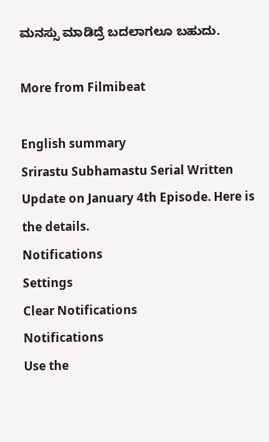ಮನಸ್ಸು ಮಾಡಿದ್ರೆ ಬದಲಾಗಲೂ ಬಹುದು.

More from Filmibeat

English summary
Srirastu Subhamastu Serial Written Update on January 4th Episode. Here is the details.
Notifications
Settings
Clear Notifications
Notifications
Use the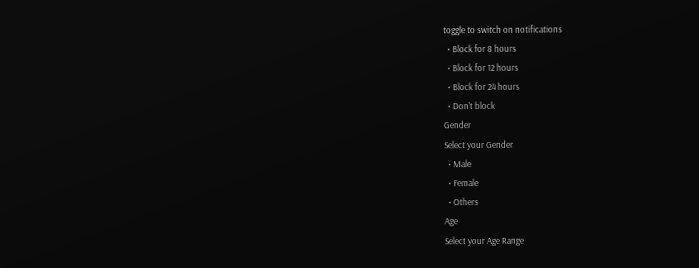toggle to switch on notifications
  • Block for 8 hours
  • Block for 12 hours
  • Block for 24 hours
  • Don't block
Gender
Select your Gender
  • Male
  • Female
  • Others
Age
Select your Age Range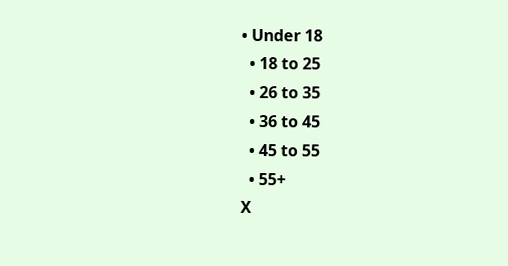• Under 18
  • 18 to 25
  • 26 to 35
  • 36 to 45
  • 45 to 55
  • 55+
X